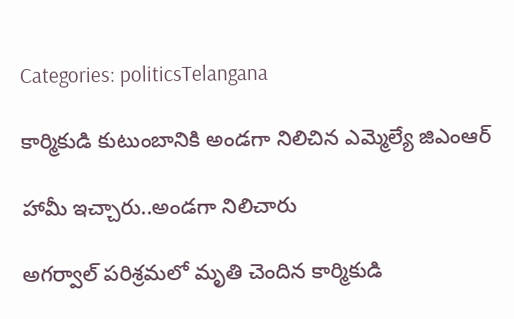Categories: politicsTelangana

కార్మికుడి కుటుంబానికి అండగా నిలిచిన ఎమ్మెల్యే జిఎంఆర్

హామీ ఇచ్చారు..అండగా నిలిచారు

అగర్వాల్ పరిశ్రమలో మృతి చెందిన కార్మికుడి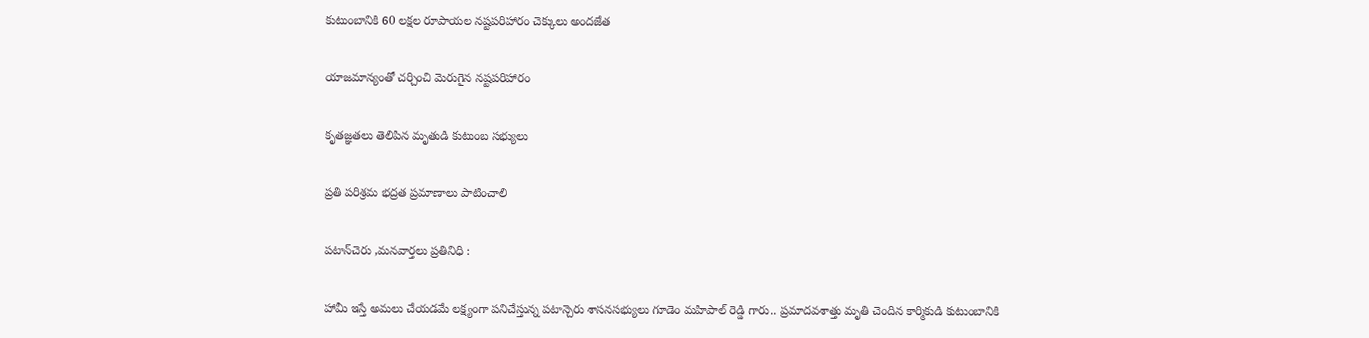కుటుంబానికి 60 లక్షల రూపాయల నష్టపరిహారం చెక్కులు అందజేత

యాజమాన్యంతో చర్చించి మెరుగైన నష్టపరిహారం

కృతజ్ఞతలు తెలిపిన మృతుడి కుటుంబ సభ్యులు

ప్రతి పరిశ్రమ భద్రత ప్రమాణాలు పాటించాలి

పటాన్‌చెరు ,మనవార్తలు ప్రతినిధి :

హామీ ఇస్తే అమలు చేయడమే లక్ష్యంగా పనిచేస్తున్న పటాన్చెరు శాసనసభ్యులు గూడెం మహిపాల్ రెడ్డి గారు.. ప్రమాదవశాత్తు మృతి చెందిన కార్మికుడి కుటుంబానికి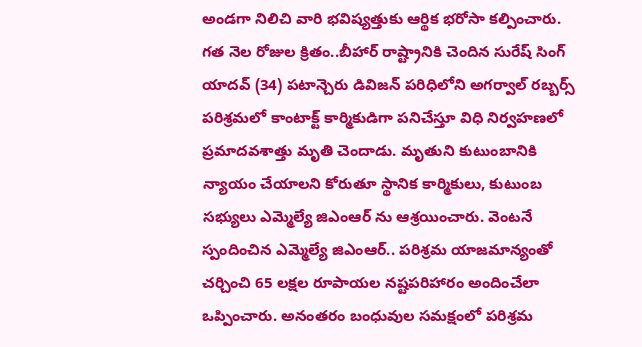అండగా నిలిచి వారి భవిష్యత్తుకు ఆర్థిక భరోసా కల్పించారు. గత నెల రోజుల క్రితం..బీహార్ రాష్ట్రానికి చెందిన సురేష్ సింగ్ యాదవ్ (34) పటాన్చెరు డివిజన్ పరిధిలోని అగర్వాల్ రబ్బర్స్ పరిశ్రమలో కాంటాక్ట్ కార్మికుడిగా పనిచేస్తూ విధి నిర్వహణలో ప్రమాదవశాత్తు మృతి చెందాడు. మృతుని కుటుంబానికి న్యాయం చేయాలని కోరుతూ స్థానిక కార్మికులు, కుటుంబ సభ్యులు ఎమ్మెల్యే జిఎంఆర్ ను ఆశ్రయించారు. వెంటనే స్పందించిన ఎమ్మెల్యే జిఎంఆర్.. పరిశ్రమ యాజమాన్యంతో చర్చించి 65 లక్షల రూపాయల నష్టపరిహారం అందించేలా ఒప్పించారు. అనంతరం బంధువుల సమక్షంలో పరిశ్రమ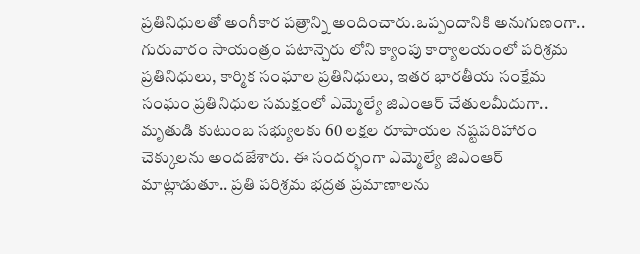ప్రతినిధులతో అంగీకార పత్రాన్ని అందించారు.ఒప్పందానికి అనుగుణంగా.. గురువారం సాయంత్రం పటాన్చెరు లోని క్యాంపు కార్యాలయంలో పరిశ్రమ ప్రతినిధులు, కార్మిక సంఘాల ప్రతినిధులు, ఇతర భారతీయ సంక్షేమ సంఘం ప్రతినిధుల సమక్షంలో ఎమ్మెల్యే జిఎంఆర్ చేతులమీదుగా.. మృతుడి కుటుంబ సభ్యులకు 60 లక్షల రూపాయల నష్టపరిహారం చెక్కులను అందజేశారు. ఈ సందర్భంగా ఎమ్మెల్యే జిఎంఆర్ మాట్లాడుతూ.. ప్రతి పరిశ్రమ భద్రత ప్రమాణాలను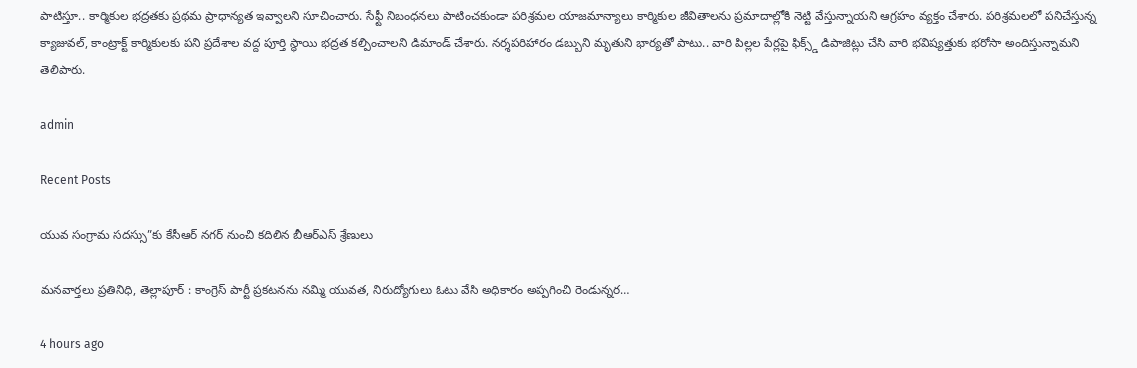పాటిస్తూ.. కార్మికుల భద్రతకు ప్రథమ ప్రాధాన్యత ఇవ్వాలని సూచించారు. సేఫ్టీ నిబంధనలు పాటించకుండా పరిశ్రమల యాజమాన్యాలు కార్మికుల జీవితాలను ప్రమాదాల్లోకి నెట్టి వేస్తున్నాయని ఆగ్రహం వ్యక్తం చేశారు. పరిశ్రమలలో పనిచేస్తున్న క్యాజువల్, కాంట్రాక్ట్ కార్మికులకు పని ప్రదేశాల వద్ద పూర్తి స్థాయి భద్రత కల్పించాలని డిమాండ్ చేశారు. నర్శపరిహారం డబ్బుని మృతుని భార్యతో పాటు.. వారి పిల్లల పేర్లపై ఫిక్స్డ్ డిపాజిట్లు చేసి వారి భవిష్యత్తుకు భరోసా అందిస్తున్నామని తెలిపారు.

admin

Recent Posts

యువ సంగ్రామ సదస్సు”కు కేసీఆర్ నగర్ నుంచి కదిలిన బీఆర్ఎస్ శ్రేణులు

మనవార్తలు ప్రతినిధి, తెల్లాపూర్ : కాంగ్రెస్ పార్టీ ప్రకటనను నమ్మి యువత, నిరుద్యోగులు ఓటు వేసి అధికారం అప్పగించి రెండున్నర…

4 hours ago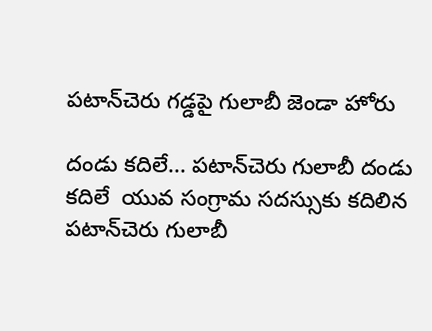పటాన్‌చెరు గడ్డపై గులాబీ జెండా హోరు

దండు కదిలే... పటాన్‌చెరు గులాబీ దండు కదిలే  యువ సంగ్రామ సదస్సుకు కదిలిన పటాన్‌చెరు గులాబీ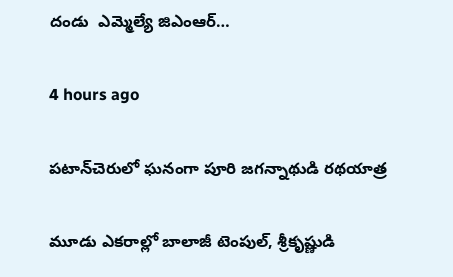దండు  ఎమ్మెల్యే జిఎంఆర్…

4 hours ago

పటాన్‌చెరులో ఘనంగా పూరి జగన్నాథుడి రథయాత్ర

మూడు ఎకరాల్లో బాలాజీ టెంపుల్, శ్రీకృష్ణుడి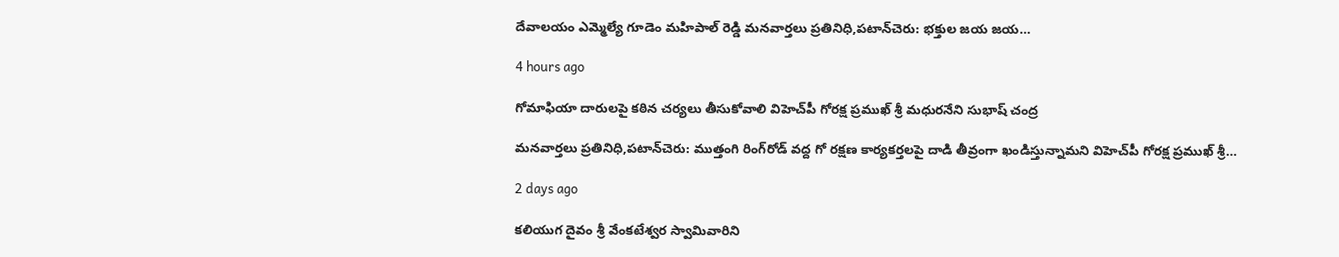దేవాలయం ఎమ్మెల్యే గూడెం మహిపాల్ రెడ్డి మనవార్తలు ప్రతినిధి,పటాన్‌చెరు: భక్తుల జయ జయ…

4 hours ago

గోమాఫియా దారులపై కఠిన చర్యలు తీసుకోవాలి విహెచ్‌పీ గోరక్ష ప్రముఖ్ శ్రీ మధురనేని సుభాష్ చంద్ర

మనవార్తలు ప్రతినిధి,పటాన్‌చెరు: ముత్తంగి రింగ్‌రోడ్ వద్ద గో రక్షణ కార్యకర్తలపై దాడి తీవ్రంగా ఖండిస్తున్నామని విహెచ్‌పీ గోరక్ష ప్రముఖ్ శ్రీ…

2 days ago

కలియుగ దైవం శ్రీ వేంకటేశ్వర స్వామివారిని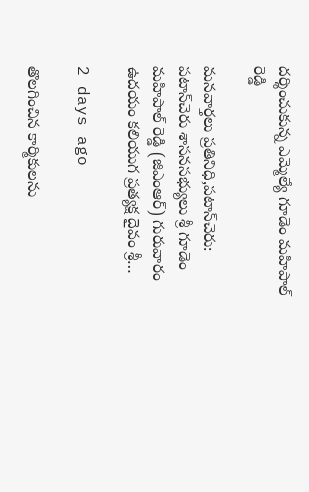దర్శించుకున్న ఎమ్మెల్యే గూడెం మహిపాల్ రెడ్డి

మనవార్తలు ప్రతినిధి,పటాన్‌చెరు: పటాన్‌చెరు శాసనసభ్యులు శ్రీ గూడెం మహిపాల్ రెడ్డి (జిఎంఆర్) గురువారం ఉదయం కలియుగ ప్రత్యక్ష దైవం శ్రీ…

2 days ago

తొలగించిన కార్మికులను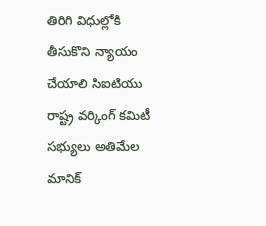తిరిగి విధుల్లోకి తీసుకొని న్యాయం చేయాలి సిఐటియు రాష్ట్ర వర్కింగ్ కమిటీ సభ్యులు అతిమేల మానిక్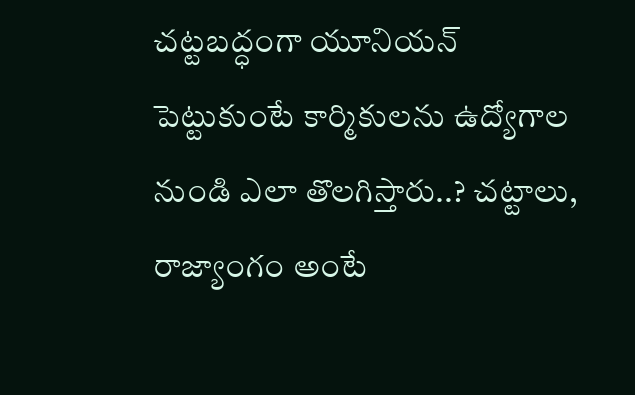చట్టబద్ధంగా యూనియన్ పెట్టుకుంటే కార్మికులను ఉద్యోగాల నుండి ఎలా తొలగిస్తారు..? చట్టాలు, రాజ్యాంగం అంటే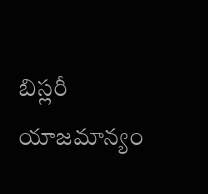బిస్లరీ యాజమాన్యం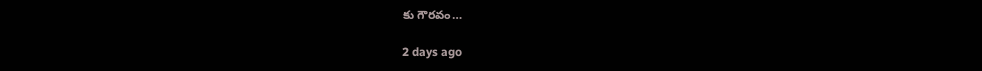కు గౌరవం…

2 days ago